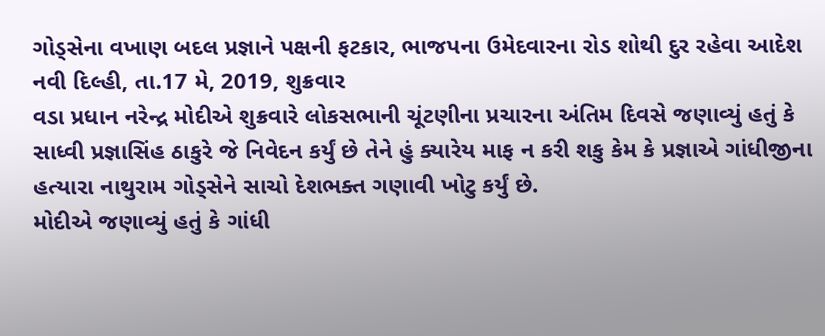ગોડ્સેના વખાણ બદલ પ્રજ્ઞાને પક્ષની ફટકાર, ભાજપના ઉમેદવારના રોડ શોથી દુર રહેવા આદેશ
નવી દિલ્હી, તા.17 મે, 2019, શુક્રવાર
વડા પ્રધાન નરેન્દ્ર મોદીએ શુક્રવારે લોકસભાની ચૂંટણીના પ્રચારના અંતિમ દિવસે જણાવ્યું હતું કે સાધ્વી પ્રજ્ઞાસિંહ ઠાકુરે જે નિવેદન કર્યું છે તેને હું ક્યારેય માફ ન કરી શકુ કેમ કે પ્રજ્ઞાએ ગાંધીજીના હત્યારા નાથુરામ ગોડ્સેને સાચો દેશભક્ત ગણાવી ખોટુ કર્યું છે.
મોદીએ જણાવ્યું હતું કે ગાંધી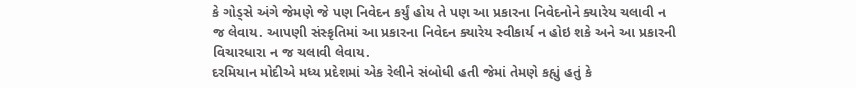કે ગોડ્સે અંગે જેમણે જે પણ નિવેદન કર્યું હોય તે પણ આ પ્રકારના નિવેદનોને ક્યારેય ચલાવી ન જ લેવાય. આપણી સંસ્કૃતિમાં આ પ્રકારના નિવેદન ક્યારેય સ્વીકાર્ય ન હોઇ શકે અને આ પ્રકારની વિચારધારા ન જ ચલાવી લેવાય.
દરમિયાન મોદીએ મધ્ય પ્રદેશમાં એક રેલીને સંબોધી હતી જેમાં તેમણે કહ્યું હતું કે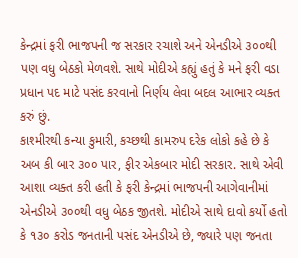કેન્દ્રમાં ફરી ભાજપની જ સરકાર રચાશે અને એનડીએ ૩૦૦થી પણ વધુ બેઠકો મેળવશે. સાથે મોદીએ કહ્યું હતું કે મને ફરી વડા પ્રધાન પદ માટે પસંદ કરવાનો નિર્ણય લેવા બદલ આભાર વ્યક્ત કરું છું.
કાશ્મીરથી કન્યા કુમારી, કચ્છથી કામરુપ દરેક લોકો કહે છે કે અબ કી બાર ૩૦૦ પાર, ફીર એકબાર મોદી સરકાર. સાથે એવી આશા વ્યક્ત કરી હતી કે ફરી કેન્દ્રમાં ભાજપની આગેવાનીમાં એનડીએ ૩૦૦થી વધુ બેઠક જીતશે. મોદીએ સાથે દાવો કર્યો હતો કે ૧૩૦ કરોડ જનતાની પસંદ એનડીએ છે, જ્યારે પણ જનતા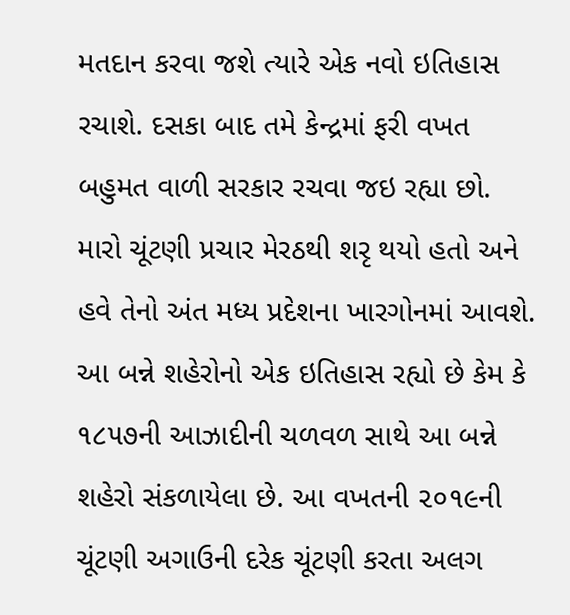મતદાન કરવા જશે ત્યારે એક નવો ઇતિહાસ રચાશે. દસકા બાદ તમે કેન્દ્રમાં ફરી વખત બહુમત વાળી સરકાર રચવા જઇ રહ્યા છો.
મારો ચૂંટણી પ્રચાર મેરઠથી શરૃ થયો હતો અને હવે તેનો અંત મધ્ય પ્રદેશના ખારગોનમાં આવશે. આ બન્ને શહેરોનો એક ઇતિહાસ રહ્યો છે કેમ કે ૧૮૫૭ની આઝાદીની ચળવળ સાથે આ બન્ને શહેરો સંકળાયેલા છે. આ વખતની ૨૦૧૯ની ચૂંટણી અગાઉની દરેક ચૂંટણી કરતા અલગ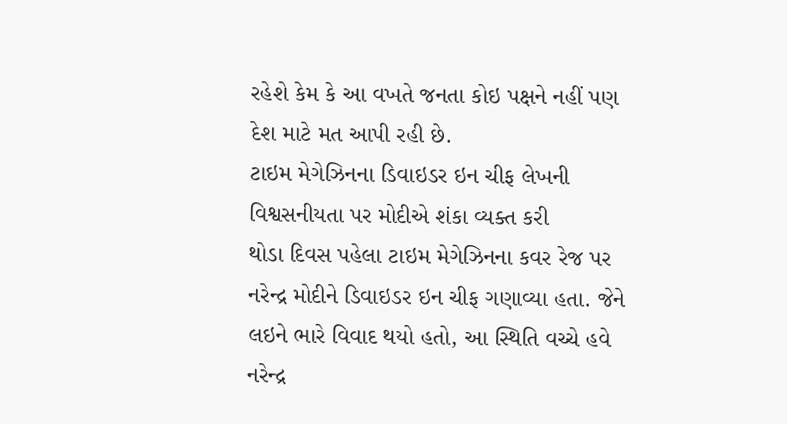રહેશે કેમ કે આ વખતે જનતા કોઇ પક્ષને નહીં પણ દેશ માટે મત આપી રહી છે.
ટાઇમ મેગેઝિનના ડિવાઇડર ઇન ચીફ લેખની વિશ્વસનીયતા પર મોદીએ શંકા વ્યક્ત કરી
થોડા દિવસ પહેલા ટાઇમ મેગેઝિનના કવર રેજ પર નરેન્દ્ર મોદીને ડિવાઇડર ઇન ચીફ ગણાવ્યા હતા. જેને લઇને ભારે વિવાદ થયો હતો, આ સ્થિતિ વચ્ચે હવે નરેન્દ્ર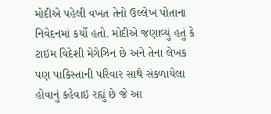મોદીએ પહેલી વખત તેનો ઉલ્લેખ પોતાના નિવેદનમાં કર્યો હતો. મોદીએ જણાવ્યું હતું કે ટાઇમ વિદેશી મેગેઝિન છે અને તેના લેખક પણ પાકિસ્તાની પરિવાર સાથે સંકળાયેલા હોવાનું કહેવાઇ રહ્યું છે જે આ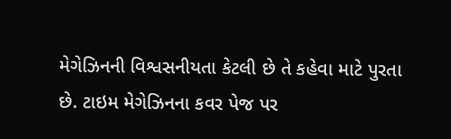મેગેઝિનની વિશ્વસનીયતા કેટલી છે તે કહેવા માટે પુરતા છે. ટાઇમ મેગેઝિનના કવર પેજ પર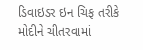ડિવાઇડર ઇન ચિફ તરીકે મોદીને ચીતરવામાં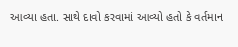આવ્યા હતા. સાથે દાવો કરવામાં આવ્યો હતો કે વર્તમાન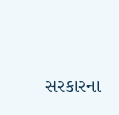સરકારના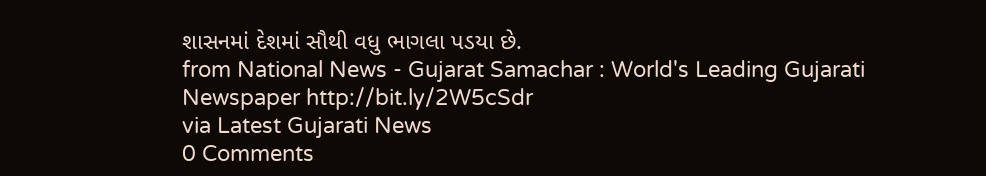શાસનમાં દેશમાં સૌથી વધુ ભાગલા પડયા છે.
from National News - Gujarat Samachar : World's Leading Gujarati Newspaper http://bit.ly/2W5cSdr
via Latest Gujarati News
0 Comments